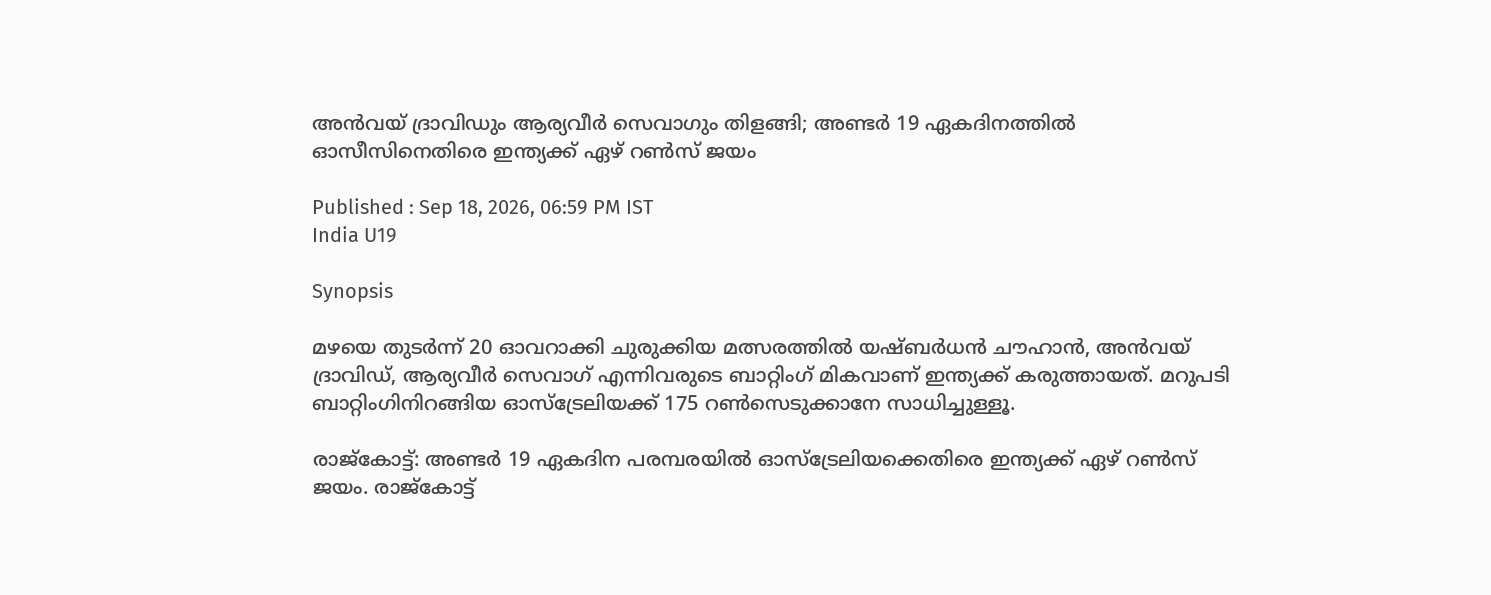അന്‍വയ് ദ്രാവിഡും ആര്യവീര്‍ സെവാഗും തിളങ്ങി; അണ്ടര്‍ 19 ഏകദിനത്തില്‍ ഓസീസിനെതിരെ ഇന്ത്യക്ക് ഏഴ് റണ്‍സ് ജയം

Published : Sep 18, 2026, 06:59 PM IST
India U19

Synopsis

മഴയെ തുടർന്ന് 20 ഓവറാക്കി ചുരുക്കിയ മത്സരത്തിൽ യഷ്ബർധൻ ചൗഹാൻ, അൻവയ് ദ്രാവിഡ്, ആര്യവീർ സെവാഗ് എന്നിവരുടെ ബാറ്റിംഗ് മികവാണ് ഇന്ത്യക്ക് കരുത്തായത്. മറുപടി ബാറ്റിംഗിനിറങ്ങിയ ഓസ്‌ട്രേലിയക്ക് 175 റൺസെടുക്കാനേ സാധിച്ചുള്ളൂ.

രാജ്‌കോട്ട്: അണ്ടര്‍ 19 ഏകദിന പരമ്പരയില്‍ ഓസ്‌ട്രേലിയക്കെതിരെ ഇന്ത്യക്ക് ഏഴ് റണ്‍സ് ജയം. രാജ്‌കോട്ട്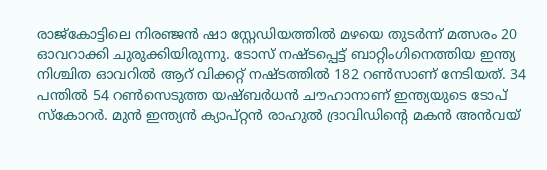രാജ്‌കോട്ടിലെ നിരഞ്ജന്‍ ഷാ സ്റ്റേഡിയത്തില്‍ മഴയെ തുടര്‍ന്ന് മത്സരം 20 ഓവറാക്കി ചുരുക്കിയിരുന്നു. ടോസ് നഷ്ടപ്പെട്ട് ബാറ്റിംഗിനെത്തിയ ഇന്ത്യ നിശ്ചിത ഓവറില്‍ ആറ് വിക്കറ്റ് നഷ്ടത്തില്‍ 182 റണ്‍സാണ് നേടിയത്. 34 പന്തില്‍ 54 റണ്‍സെടുത്ത യഷ്ബര്‍ധന്‍ ചൗഹാനാണ് ഇന്ത്യയുടെ ടോപ് സ്‌കോറര്‍. മുന്‍ ഇന്ത്യന്‍ ക്യാപ്റ്റന്‍ രാഹുല്‍ ദ്രാവിഡിന്റെ മകന്‍ അന്‍വയ്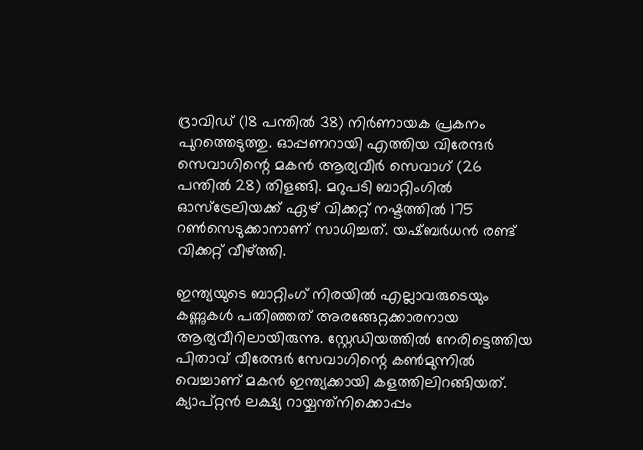ദ്രാവിഡ് (18 പന്തില്‍ 38) നിര്‍ണായക പ്രകനം പുറത്തെടുത്തു. ഓപ്പണറായി എത്തിയ വിരേന്ദര്‍ സെവാഗിന്റെ മകന്‍ ആര്യവീര്‍ സെവാഗ് (26 പന്തില്‍ 28) തിളങ്ങി. മറുപടി ബാറ്റിംഗില്‍ ഓസ്‌ട്രേലിയക്ക് ഏഴ് വിക്കറ്റ് നഷ്ടത്തില്‍ 175 റണ്‍സെടുക്കാനാണ് സാധിച്ചത്. യഷ്ബര്‍ധന്‍ രണ്ട് വിക്കറ്റ് വീഴ്ത്തി.

ഇന്ത്യയുടെ ബാറ്റിംഗ് നിരയില്‍ എല്ലാവരുടെയും കണ്ണുകള്‍ പതിഞ്ഞത് അരങ്ങേറ്റക്കാരനായ ആര്യവീറിലായിരുന്നു. സ്റ്റേഡിയത്തില്‍ നേരിട്ടെത്തിയ പിതാവ് വീരേന്ദര്‍ സേവാഗിന്റെ കണ്‍മുന്നില്‍ വെച്ചാണ് മകന്‍ ഇന്ത്യക്കായി കളത്തിലിറങ്ങിയത്. ക്യാപ്റ്റന്‍ ലക്ഷ്യ റായ്ചന്ത്‌നിക്കൊപ്പം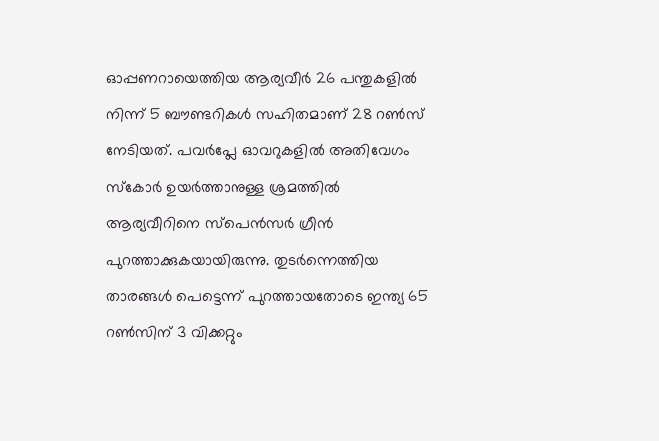ഓപ്പണറായെത്തിയ ആര്യവീര്‍ 26 പന്തുകളില്‍ നിന്ന് 5 ബൗണ്ടറികള്‍ സഹിതമാണ് 28 റണ്‍സ് നേടിയത്. പവര്‍പ്ലേ ഓവറുകളില്‍ അതിവേഗം സ്‌കോര്‍ ഉയര്‍ത്താനുള്ള ശ്രമത്തില്‍ ആര്യവീറിനെ സ്‌പെന്‍സര്‍ ഗ്രീന്‍ പുറത്താക്കുകയായിരുന്നു. തുടര്‍ന്നെത്തിയ താരങ്ങള്‍ പെട്ടെന്ന് പുറത്തായതോടെ ഇന്ത്യ 65 റണ്‍സിന് 3 വിക്കറ്റും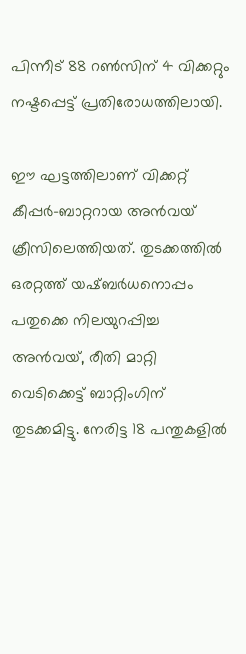പിന്നീട് 88 റണ്‍സിന് 4 വിക്കറ്റും നഷ്ടപ്പെട്ട് പ്രതിരോധത്തിലായി.

ഈ ഘട്ടത്തിലാണ് വിക്കറ്റ് കീപ്പര്‍-ബാറ്ററായ അന്‍വയ് ക്രീസിലെത്തിയത്. തുടക്കത്തില്‍ ഒരറ്റത്ത് യഷ്ബര്‍ധനൊപ്പം പതുക്കെ നിലയുറപ്പിച്ച അന്‍വയ്, രീതി മാറ്റി വെടിക്കെട്ട് ബാറ്റിംഗിന് തുടക്കമിട്ടു. നേരിട്ട 18 പന്തുകളില്‍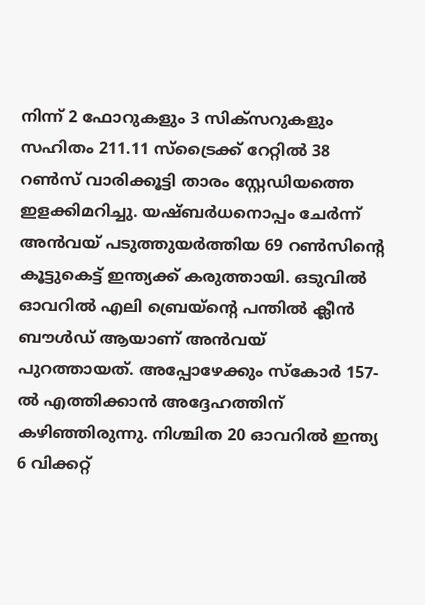നിന്ന് 2 ഫോറുകളും 3 സിക്‌സറുകളും സഹിതം 211.11 സ്‌ട്രൈക്ക് റേറ്റില്‍ 38 റണ്‍സ് വാരിക്കൂട്ടി താരം സ്റ്റേഡിയത്തെ ഇളക്കിമറിച്ചു. യഷ്ബര്‍ധനൊപ്പം ചേര്‍ന്ന് അന്‍വയ് പടുത്തുയര്‍ത്തിയ 69 റണ്‍സിന്റെ കൂട്ടുകെട്ട് ഇന്ത്യക്ക് കരുത്തായി. ഒടുവില്‍ ഓവറില്‍ എലി ബ്രെയ്ന്റെ പന്തില്‍ ക്ലീന്‍ ബൗള്‍ഡ് ആയാണ് അന്‍വയ് പുറത്തായത്. അപ്പോഴേക്കും സ്‌കോര്‍ 157-ല്‍ എത്തിക്കാന്‍ അദ്ദേഹത്തിന് കഴിഞ്ഞിരുന്നു. നിശ്ചിത 20 ഓവറില്‍ ഇന്ത്യ 6 വിക്കറ്റ്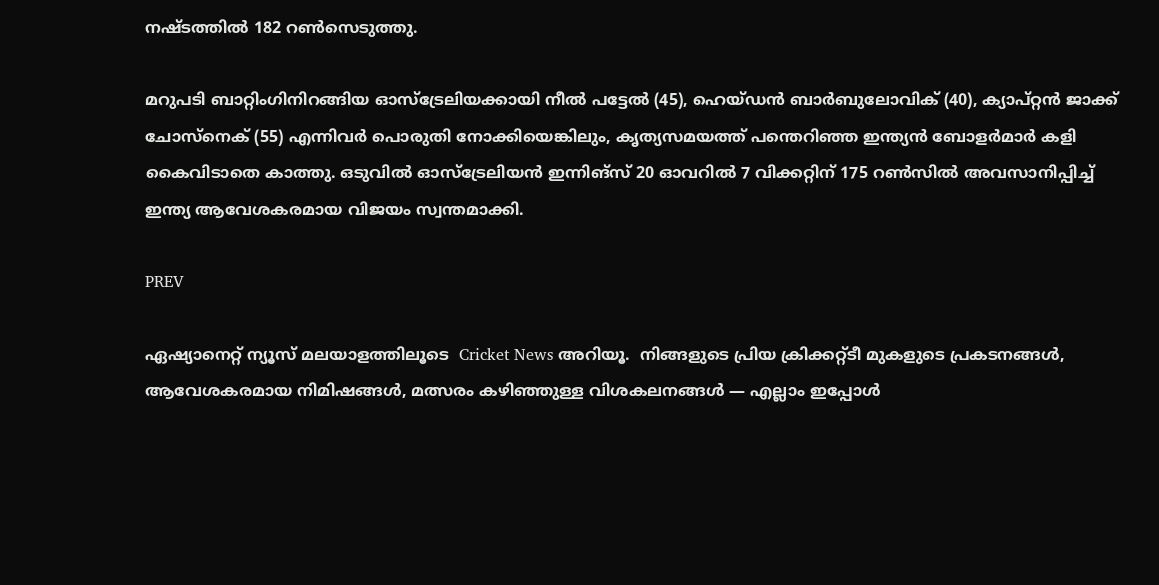നഷ്ടത്തില്‍ 182 റണ്‍സെടുത്തു.

മറുപടി ബാറ്റിംഗിനിറങ്ങിയ ഓസ്‌ട്രേലിയക്കായി നീല്‍ പട്ടേല്‍ (45), ഹെയ്ഡന്‍ ബാര്‍ബുലോവിക് (40), ക്യാപ്റ്റന്‍ ജാക്ക് ചോസ്‌നെക് (55) എന്നിവര്‍ പൊരുതി നോക്കിയെങ്കിലും, കൃത്യസമയത്ത് പന്തെറിഞ്ഞ ഇന്ത്യന്‍ ബോളര്‍മാര്‍ കളി കൈവിടാതെ കാത്തു. ഒടുവില്‍ ഓസ്‌ട്രേലിയന്‍ ഇന്നിങ്‌സ് 20 ഓവറില്‍ 7 വിക്കറ്റിന് 175 റണ്‍സില്‍ അവസാനിപ്പിച്ച് ഇന്ത്യ ആവേശകരമായ വിജയം സ്വന്തമാക്കി.

PREV

ഏഷ്യാനെറ്റ് ന്യൂസ് മലയാളത്തിലൂടെ  Cricket News അറിയൂ.  നിങ്ങളുടെ പ്രിയ ക്രിക്കറ്റ്ടീ മുകളുടെ പ്രകടനങ്ങൾ, ആവേശകരമായ നിമിഷങ്ങൾ, മത്സരം കഴിഞ്ഞുള്ള വിശകലനങ്ങൾ — എല്ലാം ഇപ്പോൾ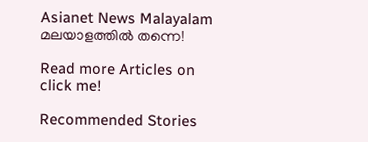Asianet News Malayalam മലയാളത്തിൽ തന്നെ!

Read more Articles on
click me!

Recommended Stories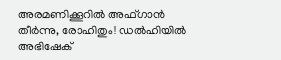അരമണിക്കൂറില്‍ അഫ്ഗാൻ തീര്‍ന്നു, രോഹിതും! ഡല്‍ഹിയില്‍ അഭിഷേക്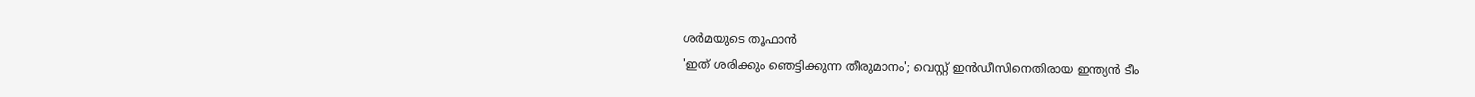ശര്‍മയുടെ തൂഫാൻ
'ഇത് ശരിക്കും ഞെട്ടിക്കുന്ന തീരുമാനം'; വെസ്റ്റ് ഇൻഡീസിനെതിരായ ഇന്ത്യൻ ടീം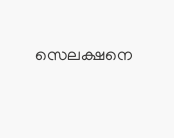സെലക്ഷനെ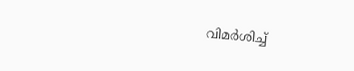വിമർശിച്ച്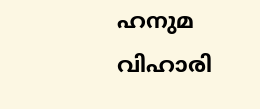ഹനുമ വിഹാരി